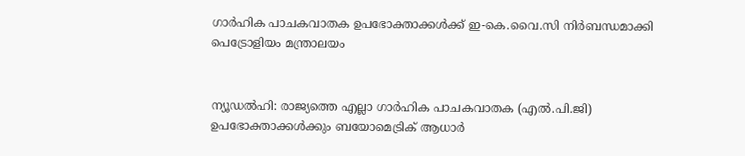ഗാർഹിക പാചകവാതക ഉപഭോക്താക്കൾക്ക് ഇ-കെ.വൈ.സി നിർബന്ധമാക്കി പെട്രോളിയം മന്ത്രാലയം


ന്യൂഡൽഹി: രാജ്യത്തെ എല്ലാ ഗാർഹിക പാചകവാതക (എൽ.പി.ജി) ഉപഭോക്താക്കൾക്കും ബയോമെട്രിക് ആധാർ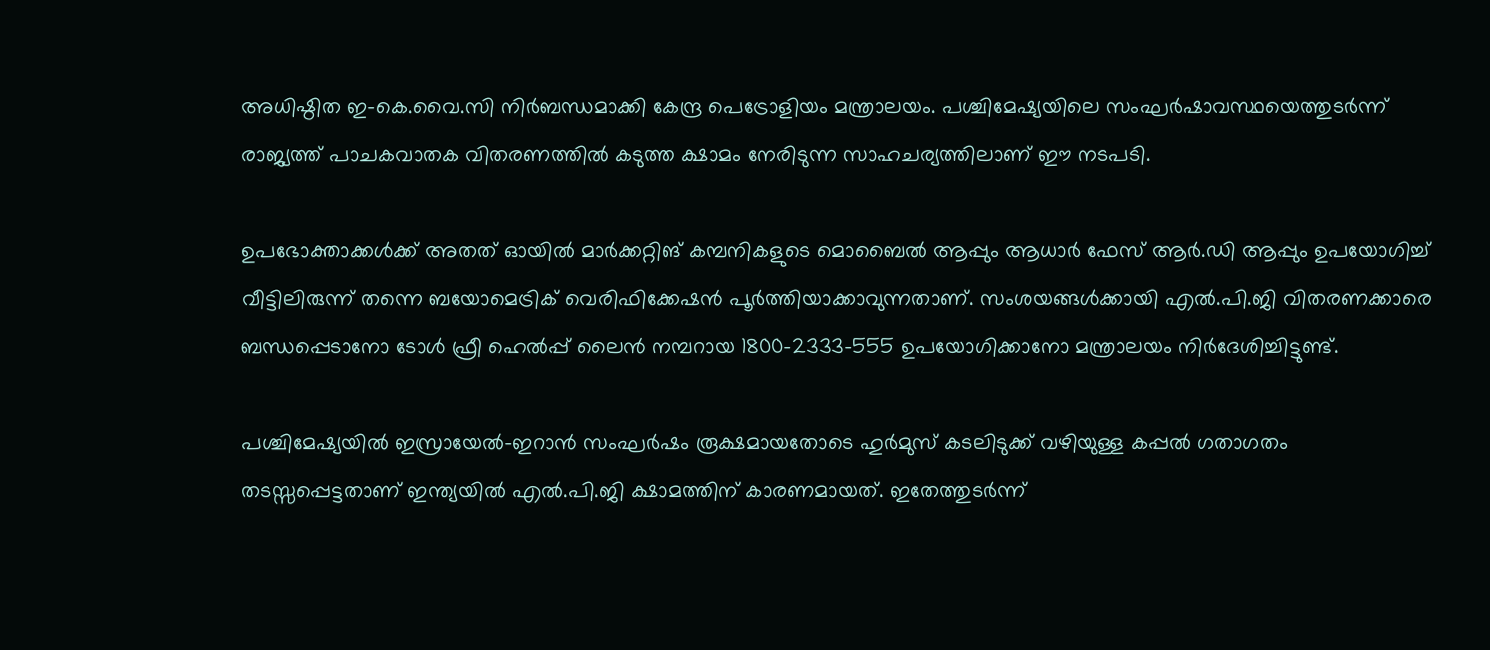അധിഷ്ഠിത ഇ-കെ.വൈ.സി നിർബന്ധമാക്കി കേന്ദ്ര പെട്രോളിയം മന്ത്രാലയം. പശ്ചിമേഷ്യയിലെ സംഘർഷാവസ്ഥയെത്തുടർന്ന് രാജ്യത്ത് പാചകവാതക വിതരണത്തിൽ കടുത്ത ക്ഷാമം നേരിടുന്ന സാഹചര്യത്തിലാണ് ഈ നടപടി.

ഉപഭോക്താക്കൾക്ക് അതത് ഓയിൽ മാർക്കറ്റിങ് കമ്പനികളുടെ മൊബൈൽ ആപ്പും ആധാർ ഫേസ് ആർ.ഡി ആപ്പും ഉപയോഗിച്ച് വീട്ടിലിരുന്ന് തന്നെ ബയോമെട്രിക് വെരിഫിക്കേഷൻ പൂർത്തിയാക്കാവുന്നതാണ്. സംശയങ്ങൾക്കായി എൽ.പി.ജി വിതരണക്കാരെ ബന്ധപ്പെടാനോ ടോൾ ഫ്രീ ഹെൽപ്പ് ലൈൻ നമ്പറായ 1800-2333-555 ഉപയോഗിക്കാനോ മന്ത്രാലയം നിർദേശിച്ചിട്ടുണ്ട്.

പശ്ചിമേഷ്യയിൽ ഇസ്രായേൽ-ഇറാൻ സംഘർഷം രൂക്ഷമായതോടെ ഹുർമുസ് കടലിടുക്ക് വഴിയുള്ള കപ്പൽ ഗതാഗതം തടസ്സപ്പെട്ടതാണ് ഇന്ത്യയിൽ എൽ.പി.ജി ക്ഷാമത്തിന് കാരണമായത്. ഇതേത്തുടർന്ന്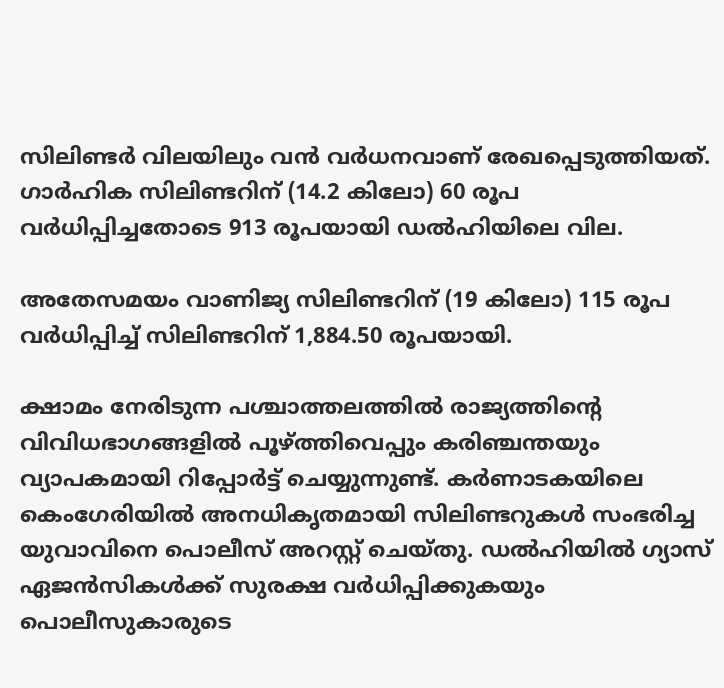സിലിണ്ടർ വിലയിലും വൻ വർധനവാണ് രേഖപ്പെടുത്തിയത്. ഗാർഹിക സിലിണ്ടറിന് (14.2 കിലോ) 60 രൂപ വർധിപ്പിച്ചതോടെ 913 രൂപയായി ഡൽഹിയിലെ വില.

അതേസമയം വാണിജ്യ സിലിണ്ടറിന് (19 കിലോ) 115 രൂപ വർധിപ്പിച്ച് സിലിണ്ടറിന് 1,884.50 രൂപയായി.

ക്ഷാമം നേരിടുന്ന പശ്ചാത്തലത്തിൽ രാജ്യത്തിന്റെ വിവിധഭാഗങ്ങളിൽ പൂഴ്ത്തിവെപ്പും കരിഞ്ചന്തയും വ്യാപകമായി റിപ്പോർട്ട് ചെയ്യുന്നുണ്ട്. കർണാടകയിലെ കെംഗേരിയിൽ അനധികൃതമായി സിലിണ്ടറുകൾ സംഭരിച്ച യുവാവിനെ പൊലീസ് അറസ്റ്റ് ചെയ്തു. ഡൽഹിയിൽ ഗ്യാസ് ഏജൻസികൾക്ക് സുരക്ഷ വർധിപ്പിക്കുകയും പൊലീസുകാരുടെ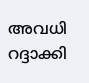അവധി റദ്ദാക്കി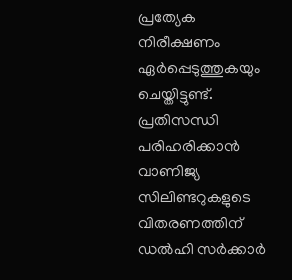പ്രത്യേക നിരീക്ഷണം ഏർപ്പെടുത്തുകയും ചെയ്തിട്ടുണ്ട്. പ്രതിസന്ധി പരിഹരിക്കാൻ വാണിജ്യ സിലിണ്ടറുകളുടെ വിതരണത്തിന് ഡൽഹി സർക്കാർ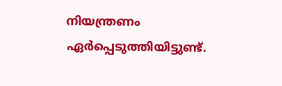നിയന്ത്രണം ഏർപ്പെടുത്തിയിട്ടുണ്ട്.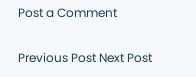Post a Comment

Previous Post Next Post